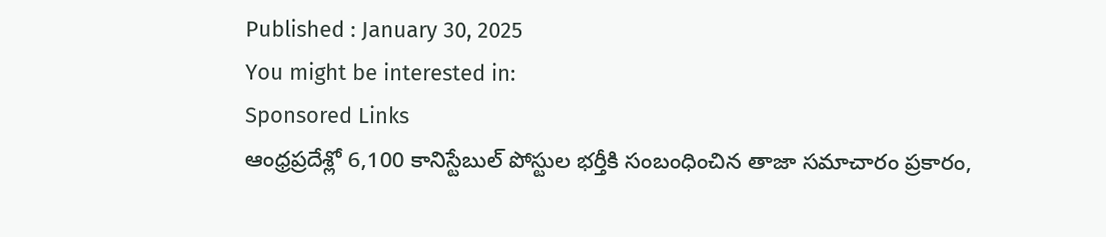Published : January 30, 2025
You might be interested in:
Sponsored Links
ఆంధ్రప్రదేశ్లో 6,100 కానిస్టేబుల్ పోస్టుల భర్తీకి సంబంధించిన తాజా సమాచారం ప్రకారం,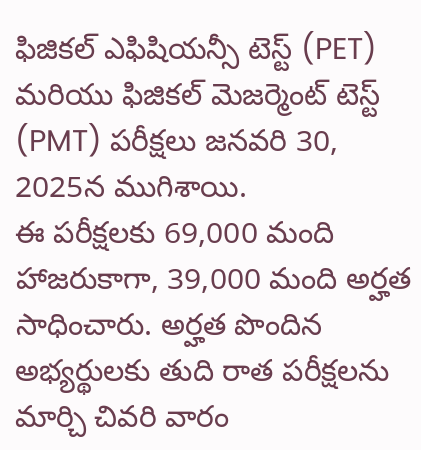ఫిజికల్ ఎఫిషియన్సీ టెస్ట్ (PET) మరియు ఫిజికల్ మెజర్మెంట్ టెస్ట్ (PMT) పరీక్షలు జనవరి 30, 2025న ముగిశాయి.
ఈ పరీక్షలకు 69,000 మంది హాజరుకాగా, 39,000 మంది అర్హత సాధించారు. అర్హత పొందిన అభ్యర్థులకు తుది రాత పరీక్షలను మార్చి చివరి వారం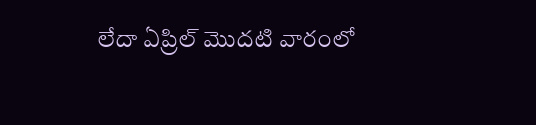లేదా ఏప్రిల్ మొదటి వారంలో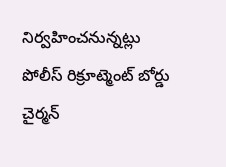నిర్వహించనున్నట్లు పోలీస్ రిక్రూట్మెంట్ బోర్డు చైర్మన్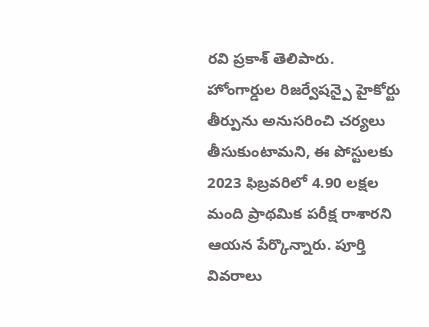రవి ప్రకాశ్ తెలిపారు.
హోంగార్డుల రిజర్వేషన్పై హైకోర్టు తీర్పును అనుసరించి చర్యలు తీసుకుంటామని, ఈ పోస్టులకు 2023 ఫిబ్రవరిలో 4.90 లక్షల మంది ప్రాథమిక పరీక్ష రాశారని ఆయన పేర్కొన్నారు. పూర్తి వివరాలు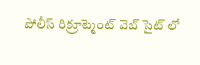పోలీస్ రిక్రూట్మెంట్ వెబ్ సైట్ లో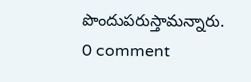పొందుపరుస్తామన్నారు.
0 comment